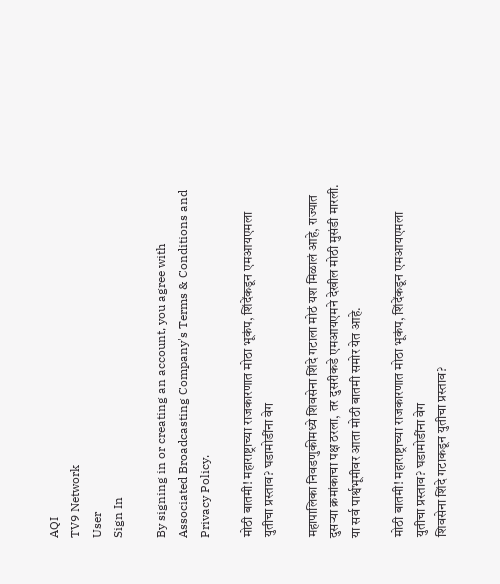AQI
TV9 Network
User
Sign In

By signing in or creating an account, you agree with Associated Broadcasting Company's Terms & Conditions and Privacy Policy.

मोठी बातमी! महाराष्ट्राच्या राजकारणात मोठा भूकंप, शिंदेंकडून एमआयएमला युतीचा प्रस्ताव? घडामोडींना वेग

महापालिका निवडणुकीमध्ये शिवसेना शिंदे गटाला मोठं यश मिळालं आहे, राज्यात दुसऱ्या क्रमांकाचा पक्ष ठरला, तर दुसरीकडे एमआयएमने देखील मोठी मुसंडी मारली. या सर्व पार्श्वभूमीवर आता मोठी बातमी समोर येत आहे.

मोठी बातमी! महाराष्ट्राच्या राजकारणात मोठा भूकंप, शिंदेंकडून एमआयएमला युतीचा प्रस्ताव? घडामोडींना वेग
शिवसेना शिंदे गटाकडून युतीचा प्रस्ताव?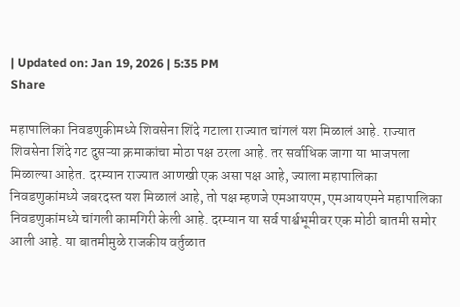| Updated on: Jan 19, 2026 | 5:35 PM
Share

महापालिका निवडणुकीमध्ये शिवसेना शिंदे गटाला राज्यात चांगलं यश मिळालं आहे. राज्यात शिवसेना शिंदे गट दुसऱ्या क्रमाकांचा मोठा पक्ष ठरला आहे. तर सर्वाधिक जागा या भाजपला मिळाल्या आहेत. दरम्यान राज्यात आणखी एक असा पक्ष आहे, ज्याला महापालिका निवडणुकांमध्ये जबरदस्त यश मिळालं आहे, तो पक्ष म्हणजे एमआयएम, एमआयएमने महापालिका निवडणुकांमध्ये चांगली कामगिरी केली आहे. दरम्यान या सर्व पार्श्वभूमीवर एक मोठी बातमी समोर आली आहे. या बातमीमुळे राजकीय वर्तुळात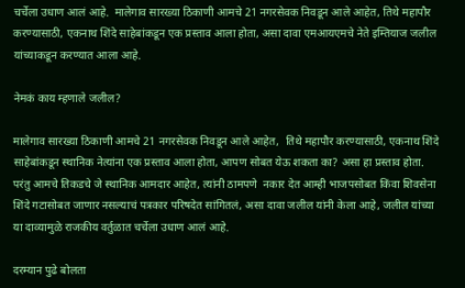चर्चेला उधाण आलं आहे.  मालेगाव सारख्या ठिकाणी आमचे 21 नगरसेवक निवडून आले आहेत, तिथे महापौर करण्यासाठी, एकनाथ शिंदे साहेबांकडून एक प्रस्ताव आला होता, असा दावा एमआयएमचे नेते इम्तियाज जलील यांच्याकडून करण्यात आला आहे.

नेमकं काय म्हणाले जलील?

मालेगाव सारख्या ठिकाणी आमचे 21 नगरसेवक निवडून आले आहेत,  तिथे महापौर करण्यासाठी, एकनाथ शिंदे साहेबांकडून स्थानिक नेत्यांना एक प्रस्ताव आला होता, आपण सोबत येऊ शकता का? असा हा प्रस्ताव होता. परंतु आमचे तिकडचे जे स्थानिक आमदार आहेत, त्यांनी ठामपणे  नकार देत आम्ही भाजपसोबत किंवा शिवसेना शिंदे गटासोबत जाणार नसल्याचं पत्रकार परिषदेत सांगितलं, असा दावा जलील यांनी केला आहे, जलील यांच्या या दाव्यामुळे राजकीय वर्तुळात चर्चेला उधाण आलं आहे.

दरम्यान पुढे बोलता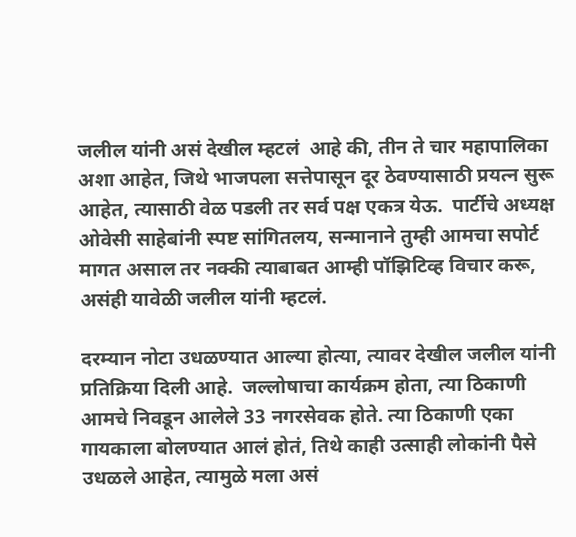जलील यांनी असं देखील म्हटलं  आहे की, तीन ते चार महापालिका अशा आहेत, जिथे भाजपला सत्तेपासून दूर ठेवण्यासाठी प्रयत्न सुरू आहेत, त्यासाठी वेळ पडली तर सर्व पक्ष एकत्र येऊ.  पार्टीचे अध्यक्ष ओवेसी साहेबांनी स्पष्ट सांगितलय, सन्मानाने तुम्ही आमचा सपोर्ट मागत असाल तर नक्की त्याबाबत आम्ही पॉझिटिव्ह विचार करू, असंही यावेळी जलील यांनी म्हटलं.

दरम्यान नोटा उधळण्यात आल्या होत्या, त्यावर देखील जलील यांनी प्रतिक्रिया दिली आहे.  जल्लोषाचा कार्यक्रम होता, त्या ठिकाणी आमचे निवडून आलेले 33 नगरसेवक होते. त्या ठिकाणी एका गायकाला बोलण्यात आलं होतं, तिथे काही उत्साही लोकांनी पैसे उधळले आहेत, त्यामुळे मला असं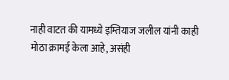नाही वाटत की यामध्ये इम्तियाज जलील यांनी काही मोठा क्रामई केला आहे, असंही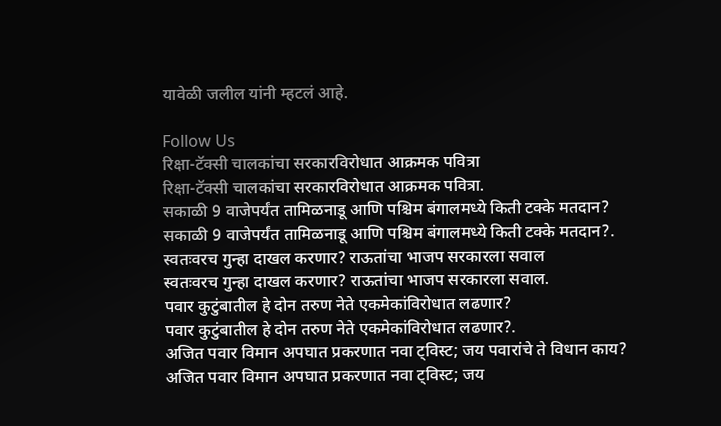यावेळी जलील यांनी म्हटलं आहे.

Follow Us
रिक्षा-टॅक्सी चालकांचा सरकारविरोधात आक्रमक पवित्रा
रिक्षा-टॅक्सी चालकांचा सरकारविरोधात आक्रमक पवित्रा.
सकाळी 9 वाजेपर्यंत तामिळनाडू आणि पश्चिम बंगालमध्ये किती टक्के मतदान?
सकाळी 9 वाजेपर्यंत तामिळनाडू आणि पश्चिम बंगालमध्ये किती टक्के मतदान?.
स्वतःवरच गुन्हा दाखल करणार? राऊतांचा भाजप सरकारला सवाल
स्वतःवरच गुन्हा दाखल करणार? राऊतांचा भाजप सरकारला सवाल.
पवार कुटुंबातील हे दोन तरुण नेते एकमेकांविरोधात लढणार?
पवार कुटुंबातील हे दोन तरुण नेते एकमेकांविरोधात लढणार?.
अजित पवार विमान अपघात प्रकरणात नवा ट्विस्ट; जय पवारांचे ते विधान काय?
अजित पवार विमान अपघात प्रकरणात नवा ट्विस्ट; जय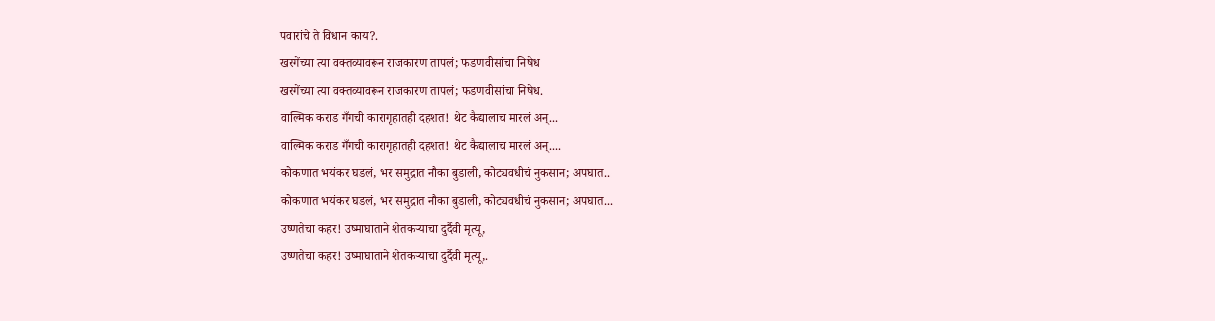पवारांचे ते विधान काय?.
खरगेंच्या त्या वक्तव्यावरून राजकारण तापलं; फडणवीसांचा निषेध
खरगेंच्या त्या वक्तव्यावरून राजकारण तापलं; फडणवीसांचा निषेध.
वाल्मिक कराड गँगची कारागृहातही दहशत! थेट कैद्यालाच मारलं अन्...
वाल्मिक कराड गँगची कारागृहातही दहशत! थेट कैद्यालाच मारलं अन्....
कोकणात भयंकर घडलं, भर समुद्रात नौका बुडाली, कोट्यवधीचं नुकसान; अपघात..
कोकणात भयंकर घडलं, भर समुद्रात नौका बुडाली, कोट्यवधीचं नुकसान; अपघात...
उष्णतेचा कहर! उष्माघाताने शेतकऱ्याचा दुर्दैवी मृत्यू,
उष्णतेचा कहर! उष्माघाताने शेतकऱ्याचा दुर्दैवी मृत्यू,.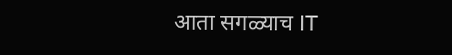आता सगळ्याच IT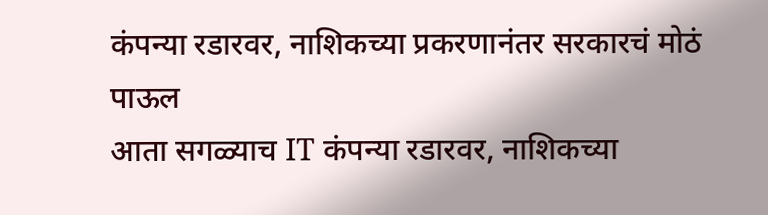कंपन्या रडारवर, नाशिकच्या प्रकरणानंतर सरकारचं मोठं पाऊल
आता सगळ्याच IT कंपन्या रडारवर, नाशिकच्या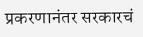प्रकरणानंतर सरकारचं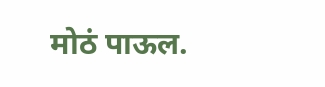मोठं पाऊल.